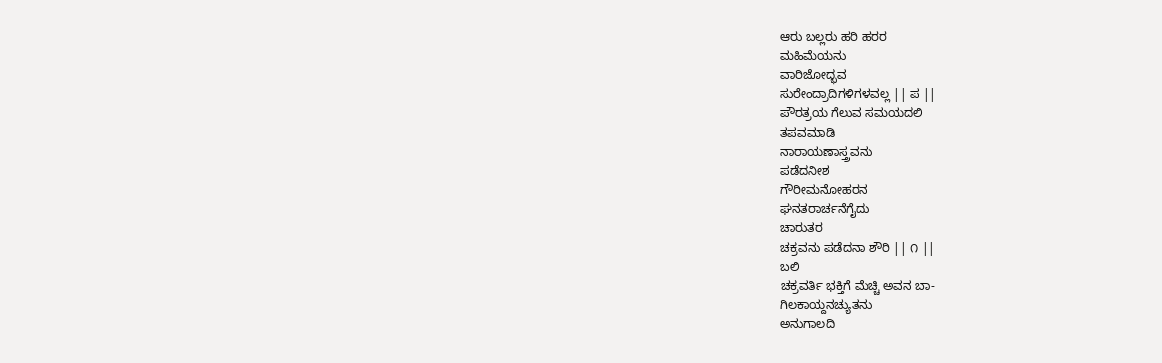ಆರು ಬಲ್ಲರು ಹರಿ ಹರರ
ಮಹಿಮೆಯನು
ವಾರಿಜೋದ್ಭವ
ಸುರೇಂದ್ರಾದಿಗಳಿಗಳವಲ್ಲ || ಪ ||
ಪೌರತ್ರಯ ಗೆಲುವ ಸಮಯದಲಿ
ತಪವಮಾಡಿ
ನಾರಾಯಣಾಸ್ತ್ರವನು
ಪಡೆದನೀಶ
ಗೌರೀಮನೋಹರನ
ಘನತರಾರ್ಚನೆಗೈದು
ಚಾರುತರ
ಚಕ್ರವನು ಪಡೆದನಾ ಶೌರಿ || ೧ ||
ಬಲಿ
ಚಕ್ರವರ್ತಿ ಭಕ್ತಿಗೆ ಮೆಚ್ಚಿ ಅವನ ಬಾ-
ಗಿಲಕಾಯ್ದನಚ್ಯುತನು
ಅನುಗಾಲದಿ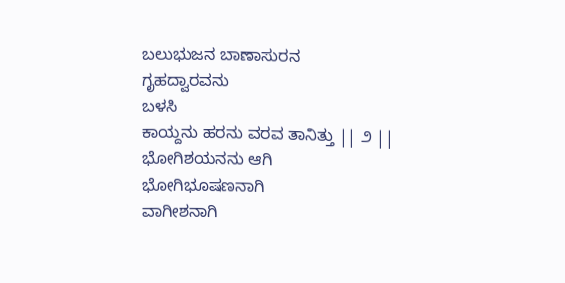ಬಲುಭುಜನ ಬಾಣಾಸುರನ
ಗೃಹದ್ವಾರವನು
ಬಳಸಿ
ಕಾಯ್ದನು ಹರನು ವರವ ತಾನಿತ್ತು || ೨ ||
ಭೋಗಿಶಯನನು ಆಗಿ
ಭೋಗಿಭೂಷಣನಾಗಿ
ವಾಗೀಶನಾಗಿ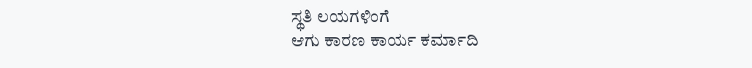ಸ್ಥತಿ ಲಯಗಳಿಂಗೆ
ಆಗು ಕಾರಣ ಕಾರ್ಯ ಕರ್ಮಾದಿ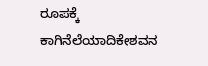ರೂಪಕ್ಕೆ
ಕಾಗಿನೆಲೆಯಾದಿಕೇಶವನ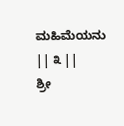ಮಹಿಮೆಯನು || ೩ ||
ಶ್ರೀ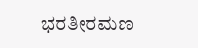ಭರತೀರಮಣ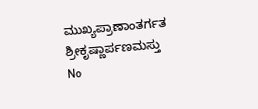ಮುಖ್ಯಪ್ರಾಣಾಂತರ್ಗತ ಶ್ರೀಕೃಷ್ಣಾರ್ಪಣಮಸ್ತು
No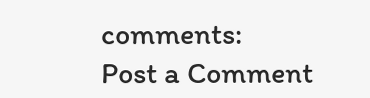comments:
Post a Comment